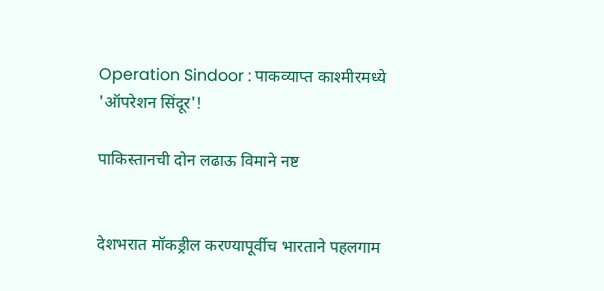Operation Sindoor : पाकव्याप्त काश्मीरमध्ये 'ऑपरेशन सिंदूर'!

पाकिस्तानची दोन लढाऊ विमाने नष्ट


देशभरात मॉकड्रील करण्यापूर्वीच भारताने पहलगाम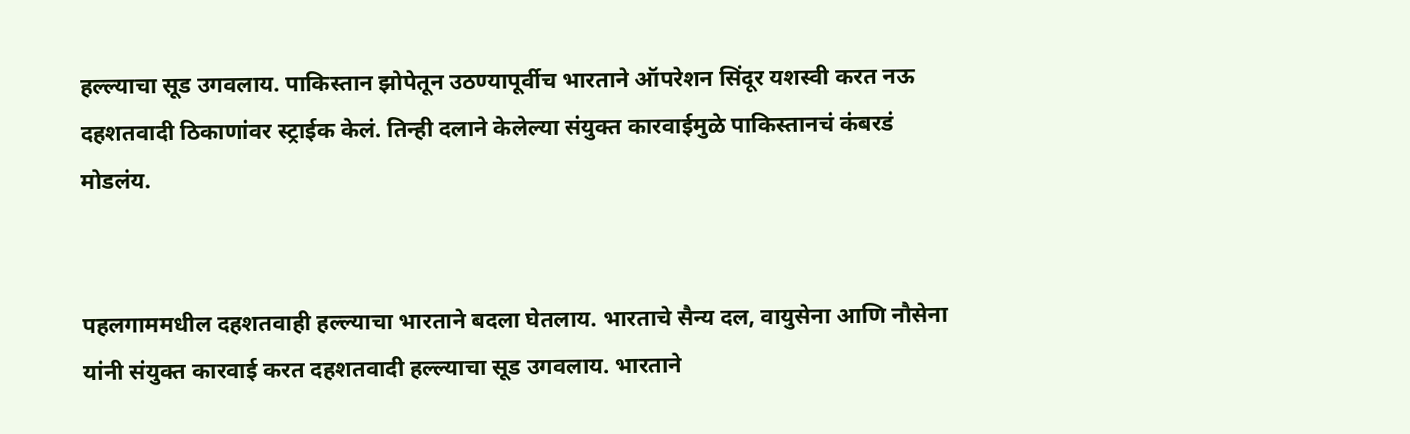हल्ल्याचा सूड उगवलाय. पाकिस्तान झोपेतून उठण्यापूर्वीच भारताने ऑपरेशन सिंदूर यशस्वी करत नऊ दहशतवादी ठिकाणांवर स्ट्राईक केलं. तिन्ही दलाने केलेल्या संयुक्त कारवाईमुळे पाकिस्तानचं कंबरडं मोडलंय.


पहलगाममधील दहशतवाही हल्ल्याचा भारताने बदला घेतलाय. भारताचे सैन्य दल, वायुसेना आणि नौसेना यांनी संयुक्त कारवाई करत दहशतवादी हल्ल्याचा सूड उगवलाय. भारताने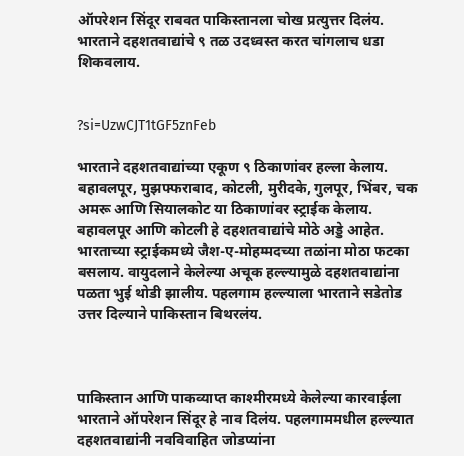ऑपरेशन सिंदूर राबवत पाकिस्तानला चोख प्रत्युत्तर दिलंय. भारताने दहशतवाद्यांचे ९ तळ उदध्वस्त करत चांगलाच धडा शिकवलाय.


?si=UzwCJT1tGF5znFeb

भारताने दहशतवाद्यांच्या एकूण ९ ठिकाणांवर हल्ला केलाय. बहावलपूर, मुझफ्फराबाद, कोटली, मुरीदके, गुलपूर, भिंबर, चक अमरू आणि सियालकोट या ठिकाणांवर स्ट्राईक केलाय. बहावलपूर आणि कोटली हे दहशतवाद्यांचे मोठे अड्डे आहेत. भारताच्या स्ट्राईकमध्ये जैश-ए-मोहम्मदच्या तळांना मोठा फटका बसलाय. वायुदलाने केलेल्या अचूक हल्ल्यामुळे दहशतवाद्यांना पळता भुई थोडी झालीय. पहलगाम हल्ल्याला भारताने सडेतोड उत्तर दिल्याने पाकिस्तान बिथरलंय.



पाकिस्तान आणि पाकव्याप्त काश्मीरमध्ये केलेल्या कारवाईला भारताने ऑपरेशन सिंदूर हे नाव दिलंय. पहलगाममधील हल्ल्यात दहशतवाद्यांनी नवविवाहित जोडप्यांना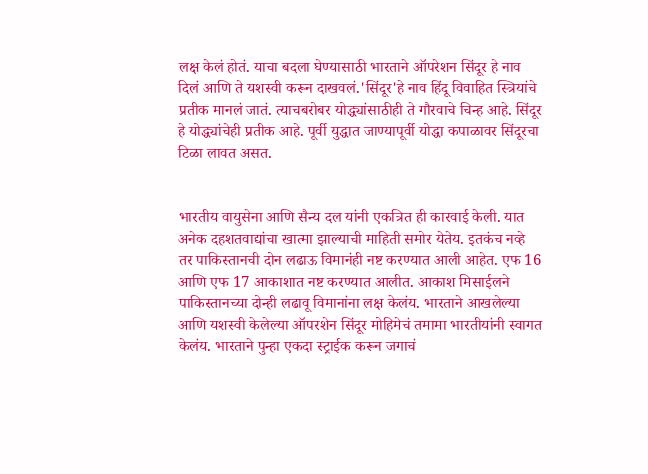लक्ष केलं होतं. याचा बदला घेण्यासाठी भारताने ऑपरेशन सिंदूर हे नाव दिलं आणि ते यशस्वी करून दाखवलं.'सिंदूर'हे नाव हिंदू विवाहित स्त्रियांचे प्रतीक मानलं जातं. त्याचबरोबर योद्ध्यांसाठीही ते गौरवाचे चिन्ह आहे. सिंदूर हे योद्ध्यांचेही प्रतीक आहे. पूर्वी युद्धात जाण्यापूर्वी योद्धा कपाळावर सिंदूरचा टिळा लावत असत.


भारतीय वायुसेना आणि सैन्य दल यांनी एकत्रित ही कारवाई केली. यात अनेक दहशतवाद्यांचा खात्मा झाल्याची माहिती समोर येतेय. इतकंच नव्हे तर पाकिस्तानची दोन लढाऊ विमानंही नष्ट करण्यात आली आहेत. एफ 16 आणि एफ 17 आकाशात नष्ट करण्यात आलीत. आकाश मिसाईलने पाकिस्तानच्या दोन्ही लढावू विमानांना लक्ष केलंय. भारताने आखलेल्या आणि यशस्वी केलेल्या ऑपरशेन सिंदूर मोहिमेचं तमामा भारतीयांनी स्वागत केलंय. भारताने पुन्हा एकदा स्ट्राईक करून जगाचं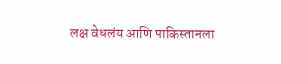लक्ष वेधलंय आणि पाकिस्तानला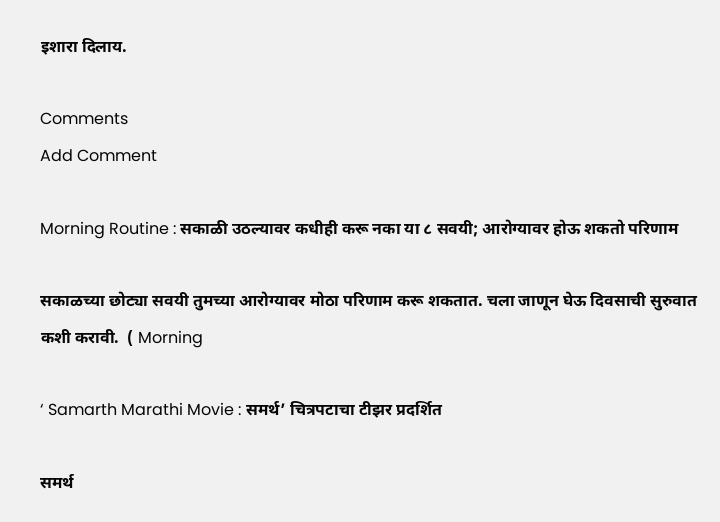इशारा दिलाय.

Comments
Add Comment

Morning Routine : सकाळी उठल्यावर कधीही करू नका या ८ सवयी; आरोग्यावर होऊ शकतो परिणाम

सकाळच्या छोट्या सवयी तुमच्या आरोग्यावर मोठा परिणाम करू शकतात. चला जाणून घेऊ दिवसाची सुरुवात कशी करावी.  ( Morning

‘ Samarth Marathi Movie : समर्थ’ चित्रपटाचा टीझर प्रदर्शित

समर्थ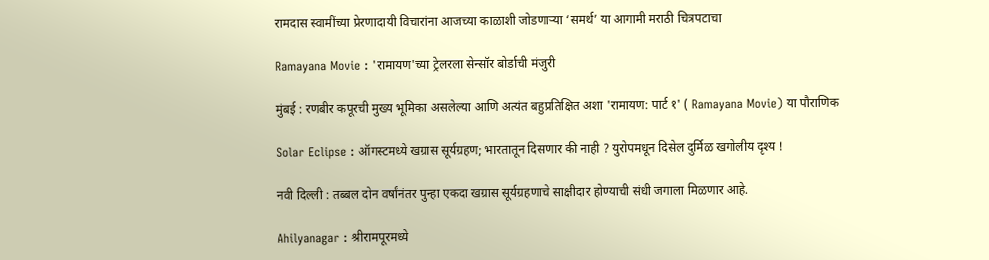रामदास स्वामींच्या प्रेरणादायी विचारांना आजच्या काळाशी जोडणाऱ्या ‘समर्थ’ या आगामी मराठी चित्रपटाचा

Ramayana Movie : 'रामायण'च्या ट्रेलरला सेन्सॉर बोर्डाची मंजुरी

मुंबई : रणबीर कपूरची मुख्य भूमिका असलेल्या आणि अत्यंत बहुप्रतिक्षित अशा 'रामायण: पार्ट १' ( Ramayana Movie) या पौराणिक

Solar Eclipse : ऑगस्टमध्ये खग्रास सूर्यग्रहण; भारतातून दिसणार की नाही ? युरोपमधून दिसेल दुर्मिळ खगोलीय दृश्य !

नवी दिल्ली : तब्बल दोन वर्षांनंतर पुन्हा एकदा खग्रास सूर्यग्रहणाचे साक्षीदार होण्याची संधी जगाला मिळणार आहे.

Ahilyanagar : श्रीरामपूरमध्ये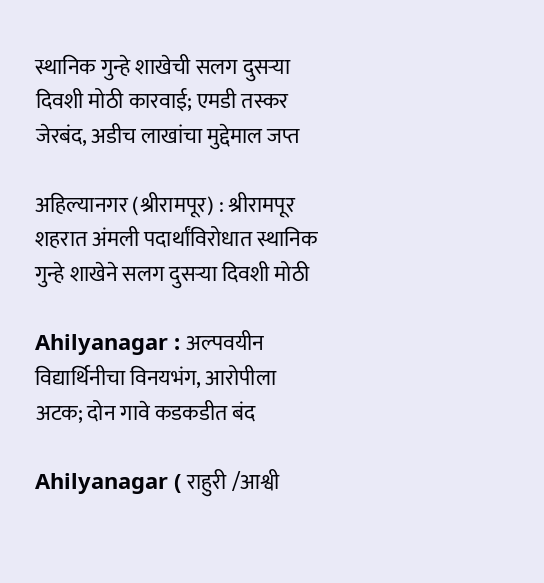स्थानिक गुन्हे शाखेची सलग दुसऱ्या दिवशी मोठी कारवाई; एमडी तस्कर जेरबंद, अडीच लाखांचा मुद्देमाल जप्त

अहिल्यानगर (श्रीरामपूर) : श्रीरामपूर शहरात अंमली पदार्थांविरोधात स्थानिक गुन्हे शाखेने सलग दुसऱ्या दिवशी मोठी

Ahilyanagar : अल्पवयीन विद्यार्थिनीचा विनयभंग, आरोपीला अटक; दोन गावे कडकडीत बंद

Ahilyanagar ( राहुरी /आश्वी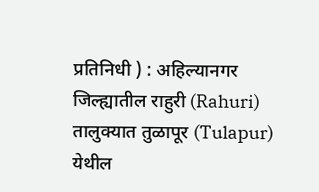प्रतिनिधी ) : अहिल्यानगर जिल्ह्यातील राहुरी (Rahuri) तालुक्यात तुळापूर (Tulapur) येथील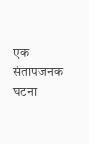एक संतापजनक घटना